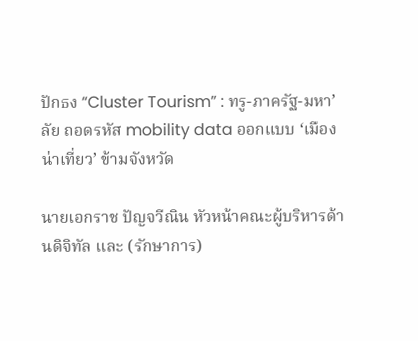ปักธง “Cluster Tourism” : ทรู-ภาครัฐ-มหา’ลัย ถอดรหัส mobility data ออกแบบ ‘เมืองน่าเที่ยว’ ข้ามจังหวัด

นายเอกราช ปัญจวีณิน หัวหน้าคณะผู้บริหารด้านดิจิทัล และ (รักษาการ)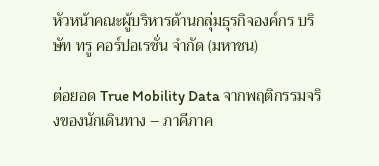หัวหน้าคณะผู้บริหารด้านกลุ่มธุรกิจองค์กร บริษัท ทรู คอร์ปอเรชั่น จำกัด (มหาชน)

ต่อยอด True Mobility Data จากพฤติกรรมจริงของนักเดินทาง – ภาคีภาค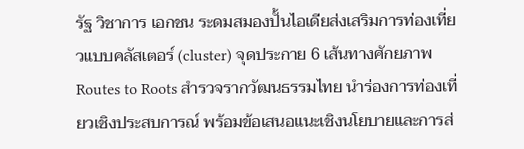รัฐ วิชาการ เอกชน ระดมสมองปั้นไอเดียส่งเสริมการท่องเที่ยวแบบคลัสเตอร์ (cluster) จุดประกาย 6 เส้นทางศักยภาพ Routes to Roots สำรวจรากวัฒนธรรมไทย นำร่องการท่องเที่ยวเชิงประสบการณ์ พร้อมข้อเสนอแนะเชิงนโยบายและการส่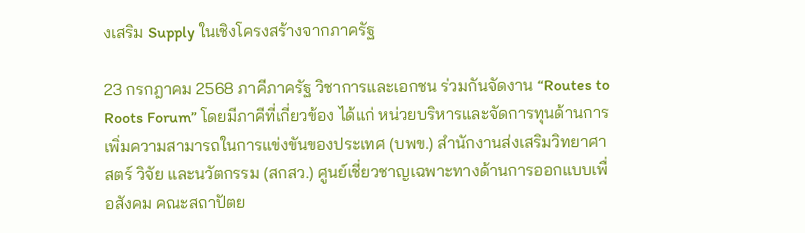งเสริม Supply ในเชิงโครงสร้างจากภาครัฐ

23 กรกฎาคม 2568 ภาคีภาครัฐ วิชาการและเอกชน ร่วมกันจัดงาน “Routes to Roots Forum” โดยมีภาคีที่เกี่ยวข้อง ได้แก่ หน่วยบริหารและจัดการทุนด้านการเพิ่มความสามารถในการแข่งขันของประเทศ (บพข.) สำนักงานส่งเสริมวิทยาศาสตร์ วิจัย และนวัตกรรม (สกสว.) ศูนย์เชี่ยวชาญเฉพาะทางด้านการออกแบบเพื่อสังคม คณะสถาปัตย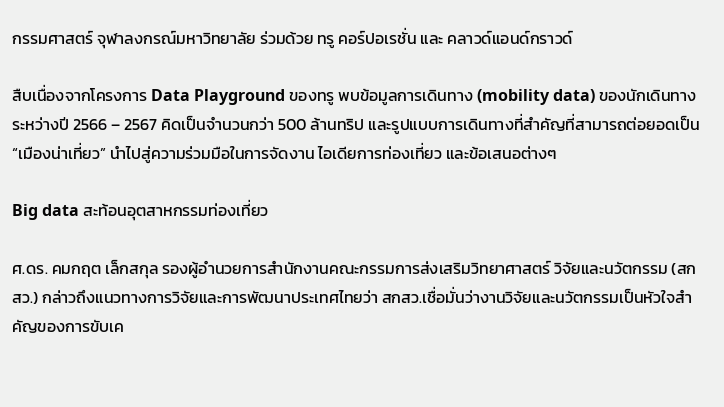กรรมศาสตร์ จุฬาลงกรณ์มหาวิทยาลัย ร่วมด้วย ทรู คอร์ปอเรชั่น และ คลาวด์แอนด์กราวด์

สืบเนื่องจากโครงการ Data Playground ของทรู พบข้อมูลการเดินทาง (mobility data) ของนักเดินทางระหว่างปี 2566 – 2567 คิดเป็นจำนวนกว่า 500 ล้านทริป และรูปแบบการเดินทางที่สำคัญที่สามารถต่อยอดเป็น “เมืองน่าเที่ยว” นำไปสู่ความร่วมมือในการจัดงาน ไอเดียการท่องเที่ยว และข้อเสนอต่างๆ

Big data สะท้อนอุตสาหกรรมท่องเที่ยว

ศ.ดร. คมกฤต เล็กสกุล รองผู้อำนวยการสำนักงานคณะกรรมการส่งเสริมวิทยาศาสตร์ วิจัยและนวัตกรรม (สกสว.) กล่าวถึงแนวทางการวิจัยและการพัฒนาประเทศไทยว่า สกสว.เชื่อมั่นว่างานวิจัยและนวัตกรรมเป็นหัวใจสำคัญของการขับเค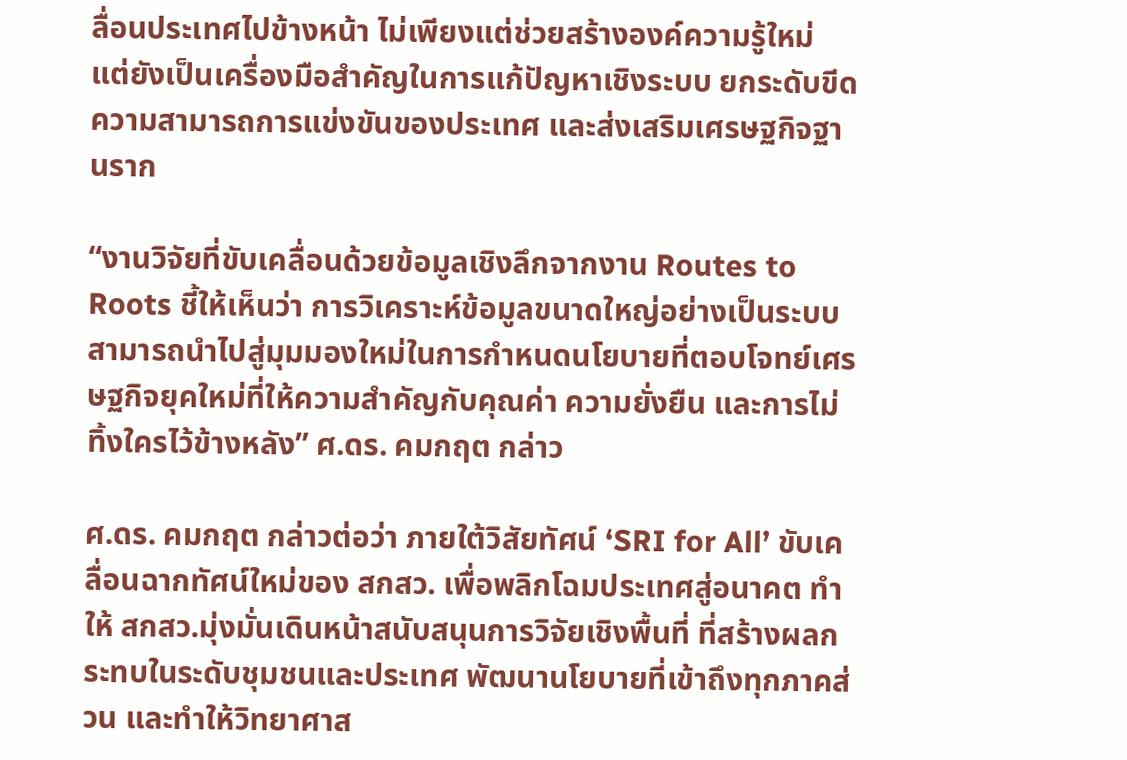ลื่อนประเทศไปข้างหน้า ไม่เพียงแต่ช่วยสร้างองค์ความรู้ใหม่ แต่ยังเป็นเครื่องมือสำคัญในการแก้ปัญหาเชิงระบบ ยกระดับขีดความสามารถการแข่งขันของประเทศ และส่งเสริมเศรษฐกิจฐานราก

“งานวิจัยที่ขับเคลื่อนด้วยข้อมูลเชิงลึกจากงาน Routes to Roots ชี้ให้เห็นว่า การวิเคราะห์ข้อมูลขนาดใหญ่อย่างเป็นระบบสามารถนำไปสู่มุมมองใหม่ในการกำหนดนโยบายที่ตอบโจทย์เศรษฐกิจยุคใหม่ที่ให้ความสำคัญกับคุณค่า ความยั่งยืน และการไม่ทิ้งใครไว้ข้างหลัง” ศ.ดร. คมกฤต กล่าว

ศ.ดร. คมกฤต กล่าวต่อว่า ภายใต้วิสัยทัศน์ ‘SRI for All’ ขับเคลื่อนฉากทัศน์ใหม่ของ สกสว. เพื่อพลิกโฉมประเทศสู่อนาคต ทำให้ สกสว.มุ่งมั่นเดินหน้าสนับสนุนการวิจัยเชิงพื้นที่ ที่สร้างผลกระทบในระดับชุมชนและประเทศ พัฒนานโยบายที่เข้าถึงทุกภาคส่วน และทำให้วิทยาศาส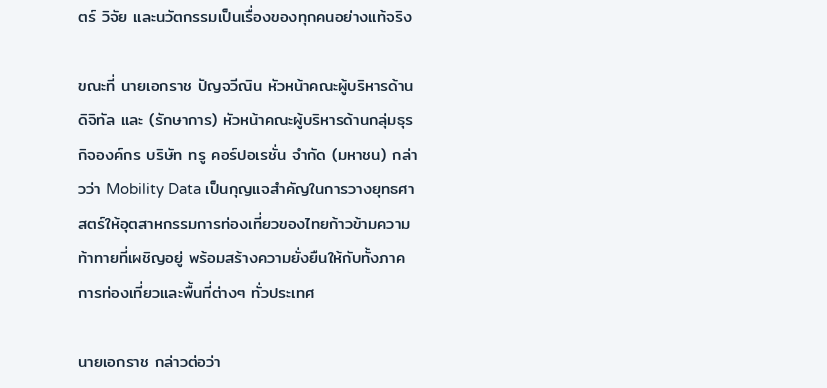ตร์ วิจัย และนวัตกรรมเป็นเรื่องของทุกคนอย่างแท้จริง

ขณะที่ นายเอกราช ปัญจวีณิน หัวหน้าคณะผู้บริหารด้านดิจิทัล และ (รักษาการ) หัวหน้าคณะผู้บริหารด้านกลุ่มธุรกิจองค์กร บริษัท ทรู คอร์ปอเรชั่น จำกัด (มหาชน) กล่าวว่า Mobility Data เป็นกุญแจสำคัญในการวางยุทธศาสตร์ให้อุตสาหกรรมการท่องเที่ยวของไทยก้าวข้ามความท้าทายที่เผชิญอยู่ พร้อมสร้างความยั่งยืนให้กับทั้งภาคการท่องเที่ยวและพื้นที่ต่างๆ ทั่วประเทศ

นายเอกราช กล่าวต่อว่า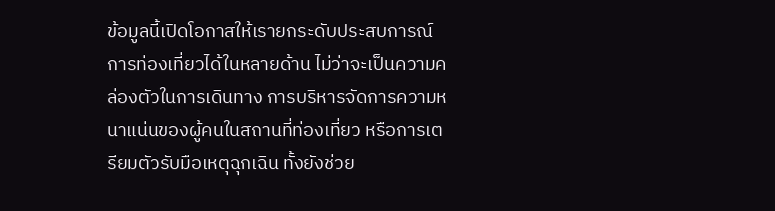ข้อมูลนี้เปิดโอกาสให้เรายกระดับประสบการณ์การท่องเที่ยวได้ในหลายด้าน ไม่ว่าจะเป็นความคล่องตัวในการเดินทาง การบริหารจัดการความหนาแน่นของผู้คนในสถานที่ท่องเที่ยว หรือการเตรียมตัวรับมือเหตุฉุกเฉิน ทั้งยังช่วย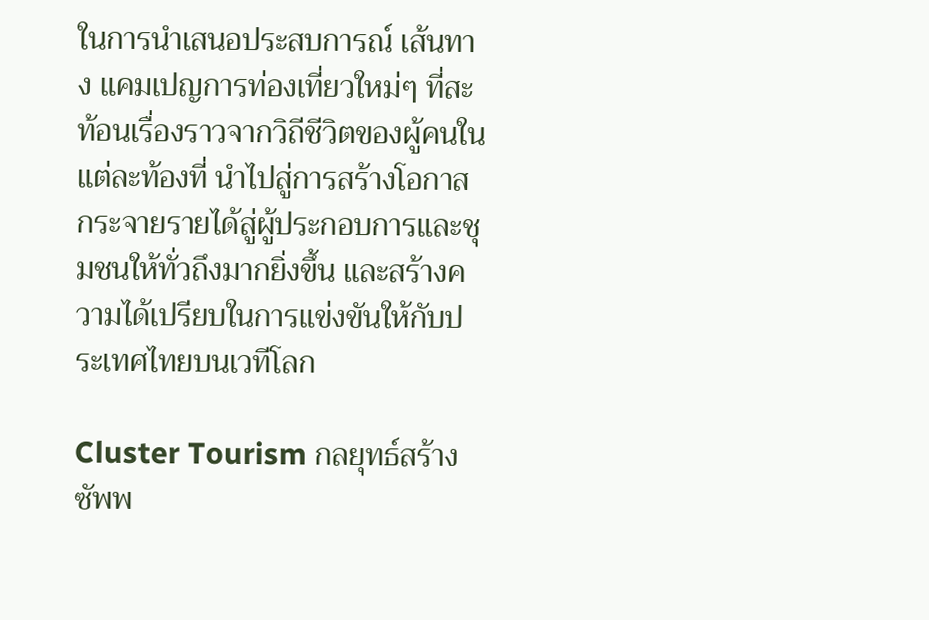ในการนำเสนอประสบการณ์ เส้นทาง แคมเปญการท่องเที่ยวใหม่ๆ ที่สะท้อนเรื่องราวจากวิถีชีวิตของผู้คนในแต่ละท้องที่ นำไปสู่การสร้างโอกาส กระจายรายได้สู่ผู้ประกอบการและชุมชนให้ทั่วถึงมากยิ่งขึ้น และสร้างความได้เปรียบในการแข่งขันให้กับประเทศไทยบนเวทีโลก

Cluster Tourism กลยุทธ์สร้างซัพพ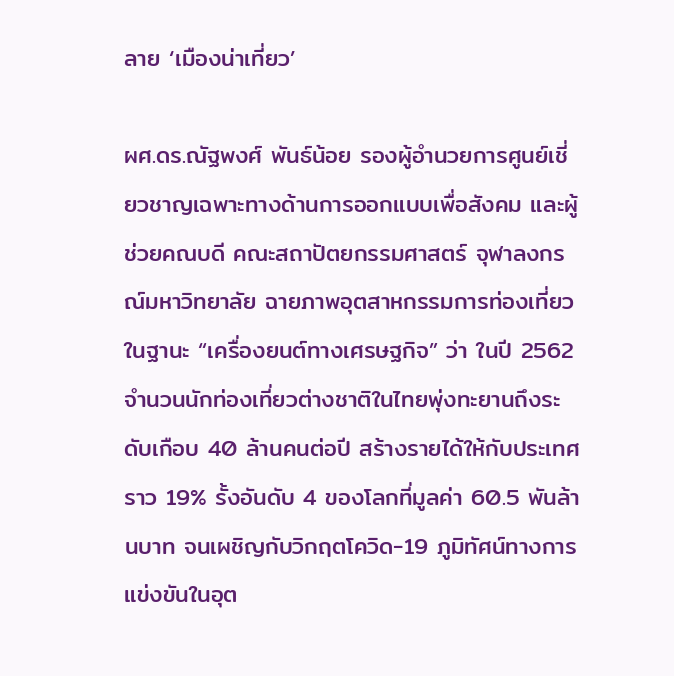ลาย ‘เมืองน่าเที่ยว’

ผศ.ดร.ณัฐพงศ์ พันธ์น้อย รองผู้อำนวยการศูนย์เชี่ยวชาญเฉพาะทางด้านการออกแบบเพื่อสังคม และผู้ช่วยคณบดี คณะสถาปัตยกรรมศาสตร์ จุฬาลงกรณ์มหาวิทยาลัย ฉายภาพอุตสาหกรรมการท่องเที่ยวในฐานะ “เครื่องยนต์ทางเศรษฐกิจ” ว่า ในปี 2562 จำนวนนักท่องเที่ยวต่างชาติในไทยพุ่งทะยานถึงระดับเกือบ 40 ล้านคนต่อปี สร้างรายได้ให้กับประเทศราว 19% รั้งอันดับ 4 ของโลกที่มูลค่า 60.5 พันล้านบาท จนเผชิญกับวิกฤตโควิด-19 ภูมิทัศน์ทางการแข่งขันในอุต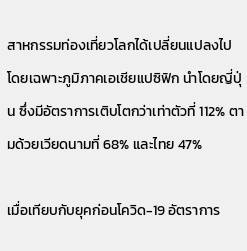สาหกรรมท่องเที่ยวโลกได้เปลี่ยนแปลงไป โดยเฉพาะภูมิภาคเอเชียแปซิฟิก นำโดยญี่ปุ่น ซึ่งมีอัตราการเติบโตกว่าเท่าตัวที่ 112% ตามด้วยเวียดนามที่ 68% และไทย 47%

เมื่อเทียบกับยุคก่อนโควิด-19 อัตราการ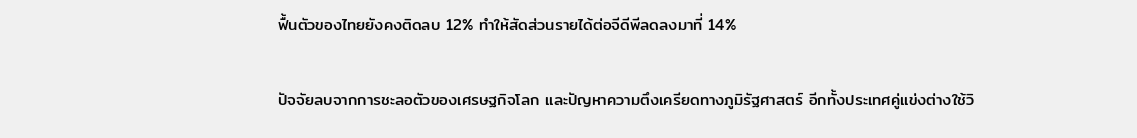ฟื้นตัวของไทยยังคงติดลบ 12% ทำให้สัดส่วนรายได้ต่อจีดีพีลดลงมาที่ 14%

ปัจจัยลบจากการชะลอตัวของเศรษฐกิจโลก และปัญหาความตึงเครียดทางภูมิรัฐศาสตร์ อีกทั้งประเทศคู่แข่งต่างใช้วิ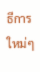ธีการใหม่ๆ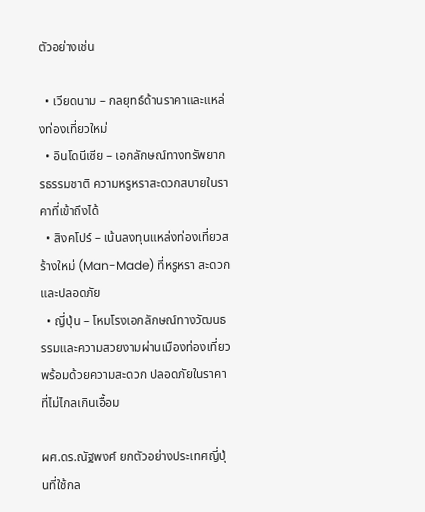ตัวอย่างเช่น

  • เวียดนาม – กลยุทธ์ด้านราคาและแหล่งท่องเที่ยวใหม่
  • อินโดนีเซีย – เอกลักษณ์ทางทรัพยากรธรรมชาติ ความหรูหราสะดวกสบายในราคาที่เข้าถึงได้
  • สิงคโปร์ – เน้นลงทุนแหล่งท่องเที่ยวสร้างใหม่ (Man-Made) ที่หรูหรา สะดวก และปลอดภัย
  • ญี่ปุ่น – โหมโรงเอกลักษณ์ทางวัฒนธรรมและความสวยงามผ่านเมืองท่องเที่ยว พร้อมด้วยความสะดวก ปลอดภัยในราคาที่ไม่ไกลเกินเอื้อม

ผศ.ดร.ณัฐพงศ์ ยกตัวอย่างประเทศญี่ปุ่นที่ใช้กล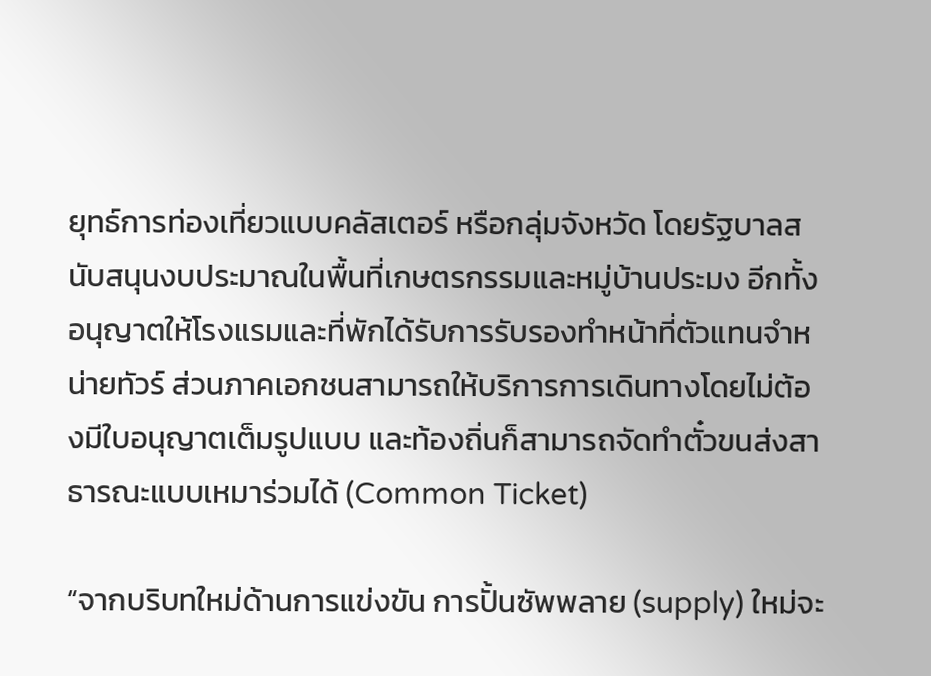ยุทธ์การท่องเที่ยวแบบคลัสเตอร์ หรือกลุ่มจังหวัด โดยรัฐบาลสนับสนุนงบประมาณในพื้นที่เกษตรกรรมและหมู่บ้านประมง อีกทั้งอนุญาตให้โรงแรมและที่พักได้รับการรับรองทำหน้าที่ตัวแทนจำหน่ายทัวร์ ส่วนภาคเอกชนสามารถให้บริการการเดินทางโดยไม่ต้องมีใบอนุญาตเต็มรูปแบบ และท้องถิ่นก็สามารถจัดทำตั๋วขนส่งสาธารณะแบบเหมาร่วมได้ (Common Ticket)

“จากบริบทใหม่ด้านการแข่งขัน การปั้นซัพพลาย (supply) ใหม่จะ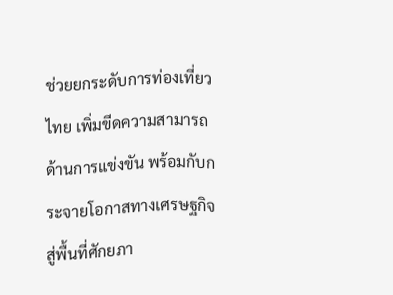ช่วยยกระดับการท่องเที่ยวไทย เพิ่มขีดความสามารถด้านการแข่งขัน พร้อมกับกระจายโอกาสทางเศรษฐกิจสู่พื้นที่ศักยภา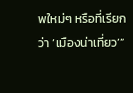พใหม่ๆ หรือที่เรียกว่า ‘เมืองน่าเที่ยว’”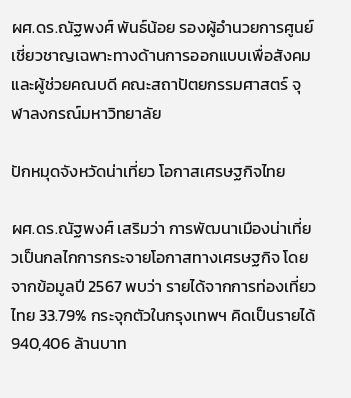ผศ.ดร.ณัฐพงศ์ พันธ์น้อย รองผู้อำนวยการศูนย์เชี่ยวชาญเฉพาะทางด้านการออกแบบเพื่อสังคม และผู้ช่วยคณบดี คณะสถาปัตยกรรมศาสตร์ จุฬาลงกรณ์มหาวิทยาลัย

ปักหมุดจังหวัดน่าเที่ยว โอกาสเศรษฐกิจไทย

ผศ.ดร.ณัฐพงศ์ เสริมว่า การพัฒนาเมืองน่าเที่ยวเป็นกลไกการกระจายโอกาสทางเศรษฐกิจ โดยจากข้อมูลปี 2567 พบว่า รายได้จากการท่องเที่ยวไทย 33.79% กระจุกตัวในกรุงเทพฯ คิดเป็นรายได้ 940,406 ล้านบาท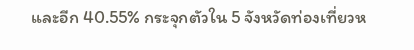และอีก 40.55% กระจุกตัวใน 5 จังหวัดท่องเที่ยวห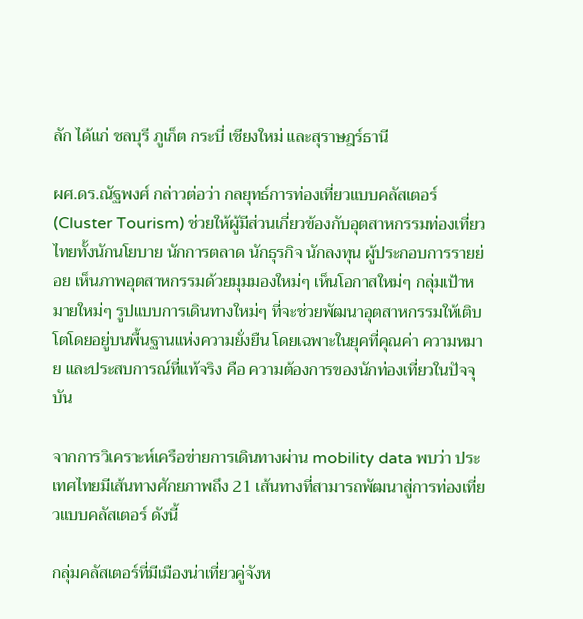ลัก ได้แก่ ชลบุรี ภูเก็ต กระบี่ เชียงใหม่ และสุราษฎร์ธานี

ผศ.ดร.ณัฐพงศ์ กล่าวต่อว่า กลยุทธ์การท่องเที่ยวแบบคลัสเตอร์ (Cluster Tourism) ช่วยให้ผู้มีส่วนเกี่ยวข้องกับอุตสาหกรรมท่องเที่ยวไทยทั้งนักนโยบาย นักการตลาด นักธุรกิจ นักลงทุน ผู้ประกอบการรายย่อย เห็นภาพอุตสาหกรรมด้วยมุมมองใหม่ๆ เห็นโอกาสใหม่ๆ กลุ่มเป้าหมายใหม่ๆ รูปแบบการเดินทางใหม่ๆ ที่จะช่วยพัฒนาอุตสาหกรรมให้เติบโตโดยอยู่บนพื้นฐานแห่งความยั่งยืน โดยเฉพาะในยุคที่คุณค่า ความหมาย และประสบการณ์ที่แท้จริง คือ ความต้องการของนักท่องเที่ยวในปัจจุบัน

จากการวิเคราะห์เครือข่ายการเดินทางผ่าน mobility data พบว่า ประเทศไทยมีเส้นทางศักยภาพถึง 21 เส้นทางที่สามารถพัฒนาสู่การท่องเที่ยวแบบคลัสเตอร์ ดังนี้

กลุ่มคลัสเตอร์ที่มีเมืองน่าเที่ยวคู่จังห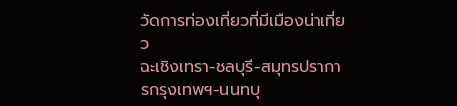วัดการท่องเที่ยวที่มีเมืองน่าเที่ยว
ฉะเชิงเทรา-ชลบุรี-สมุทรปราการกรุงเทพฯ-นนทบุ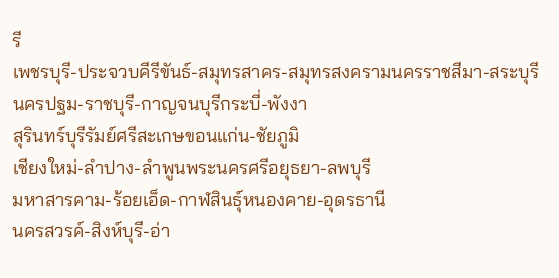รี
เพชรบุรี-ประจวบคีรีขันธ์-สมุทรสาคร-สมุทรสงครามนครราชสีมา-สระบุรี
นครปฐม-ราชบุรี-กาญจนบุรีกระบี่-พังงา
สุรินทร์บุรีรัมย์ศรีสะเกษขอนแก่น-ชัยภูมิ
เชียงใหม่-ลำปาง-ลำพูนพระนครศรีอยุธยา-ลพบุรี
มหาสารคาม-ร้อยเอ็ด-กาฬสินธุ์หนองคาย-อุดรธานี
นครสวรค์-สิงห์บุรี-อ่า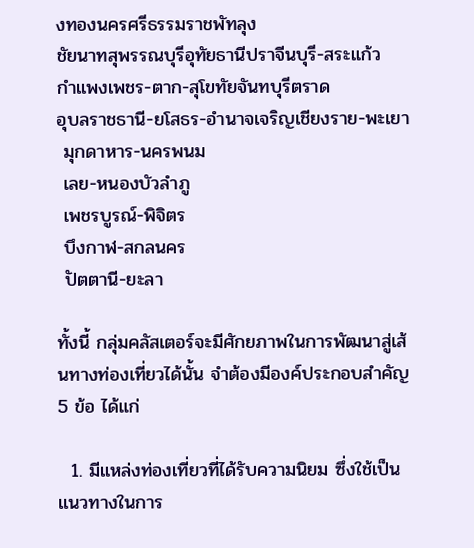งทองนครศรีธรรมราชพัทลุง
ชัยนาทสุพรรณบุรีอุทัยธานีปราจีนบุรี-สระแก้ว
กำแพงเพชร-ตาก-สุโขทัยจันทบุรีตราด
อุบลราชธานี-ยโสธร-อำนาจเจริญเชียงราย-พะเยา
 มุกดาหาร-นครพนม
 เลย-หนองบัวลำภู
 เพชรบูรณ์-พิจิตร
 บึงกาฬ-สกลนคร
 ปัตตานี-ยะลา

ทั้งนี้ กลุ่มคลัสเตอร์จะมีศักยภาพในการพัฒนาสู่เส้นทางท่องเที่ยวได้นั้น จำต้องมีองค์ประกอบสำคัญ 5 ข้อ ได้แก่

  1. มีแหล่งท่องเที่ยวที่ได้รับความนิยม ซึ่งใช้เป็นแนวทางในการ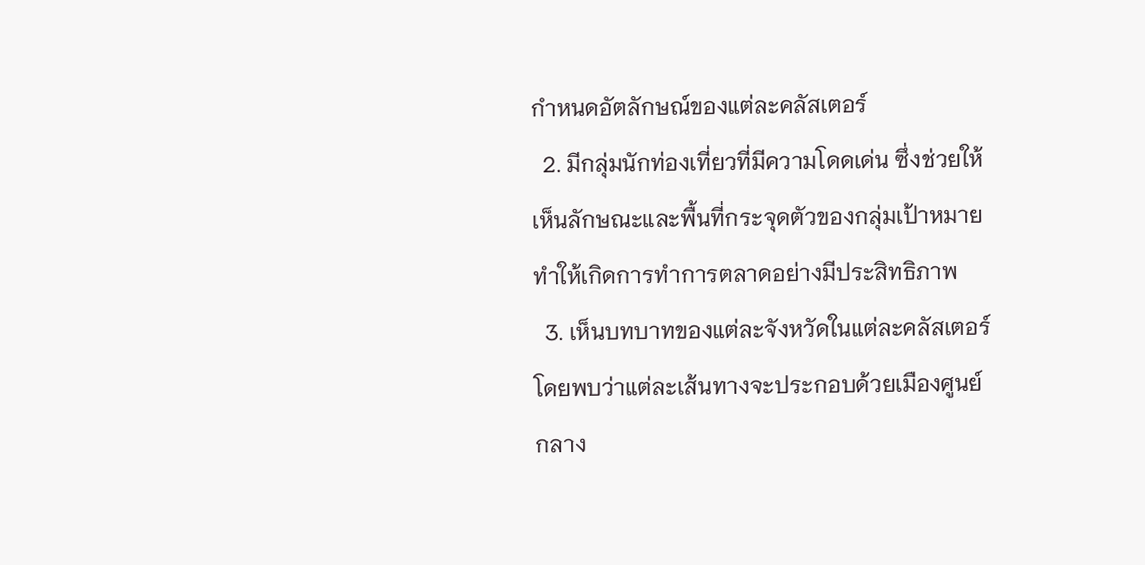กำหนดอัตลักษณ์ของแต่ละคลัสเตอร์
  2. มีกลุ่มนักท่องเที่ยวที่มีความโดดเด่น ซึ่งช่วยให้เห็นลักษณะและพื้นที่กระจุดตัวของกลุ่มเป้าหมาย ทำให้เกิดการทำการตลาดอย่างมีประสิทธิภาพ
  3. เห็นบทบาทของแต่ละจังหวัดในแต่ละคลัสเตอร์ โดยพบว่าแต่ละเส้นทางจะประกอบด้วยเมืองศูนย์กลาง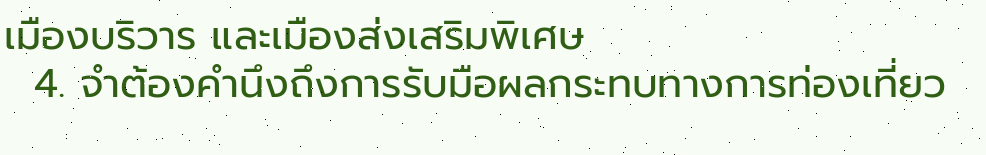เมืองบริวาร และเมืองส่งเสริมพิเศษ
  4. จำต้องคำนึงถึงการรับมือผลกระทบทางการท่องเที่ยว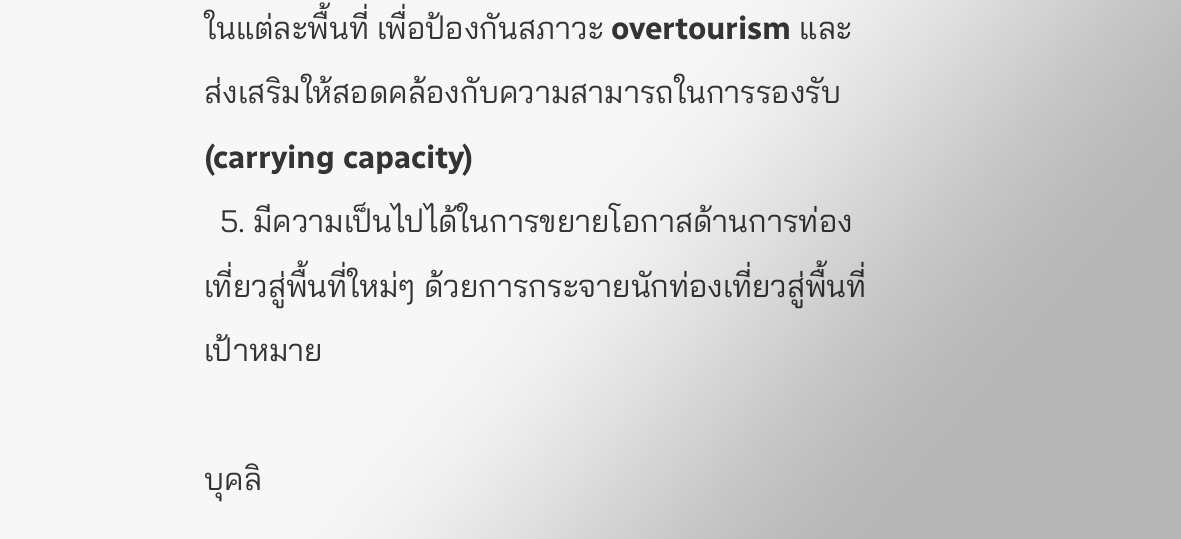ในแต่ละพื้นที่ เพื่อป้องกันสภาวะ overtourism และส่งเสริมให้สอดคล้องกับความสามารถในการรองรับ (carrying capacity)
  5. มีความเป็นไปได้ในการขยายโอกาสด้านการท่องเที่ยวสู่พื้นที่ใหม่ๆ ด้วยการกระจายนักท่องเที่ยวสู่พื้นที่เป้าหมาย

บุคลิ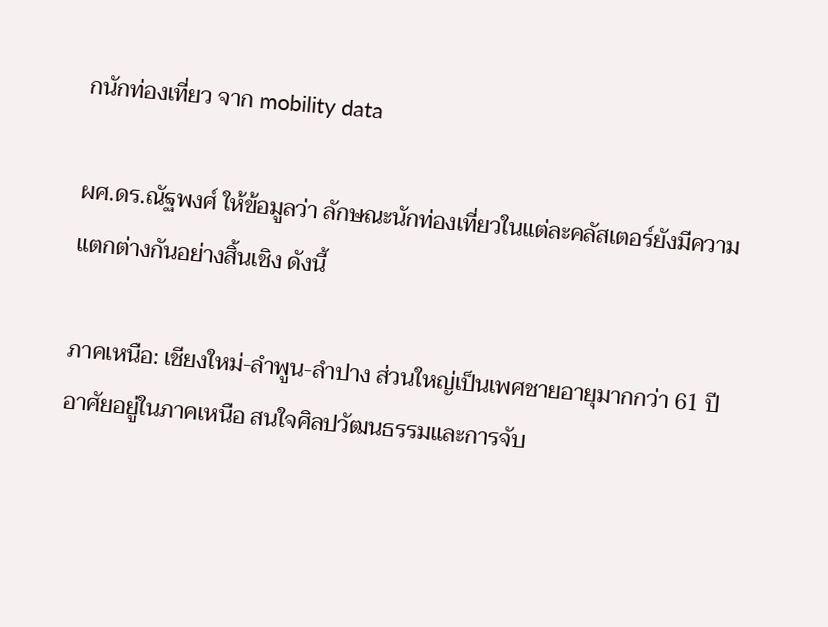กนักท่องเที่ยว จาก mobility data

ผศ.ดร.ณัฐพงศ์ ให้ข้อมูลว่า ลักษณะนักท่องเที่ยวในแต่ละคลัสเตอร์ยังมีความแตกต่างกันอย่างสิ้นเชิง ดังนี้

ภาคเหนือ: เชียงใหม่-ลำพูน-ลำปาง ส่วนใหญ่เป็นเพศชายอายุมากกว่า 61 ปี อาศัยอยู่ในภาคเหนือ สนใจศิลปวัฒนธรรมและการจับ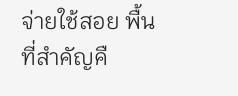จ่ายใช้สอย พื้นที่สำคัญคื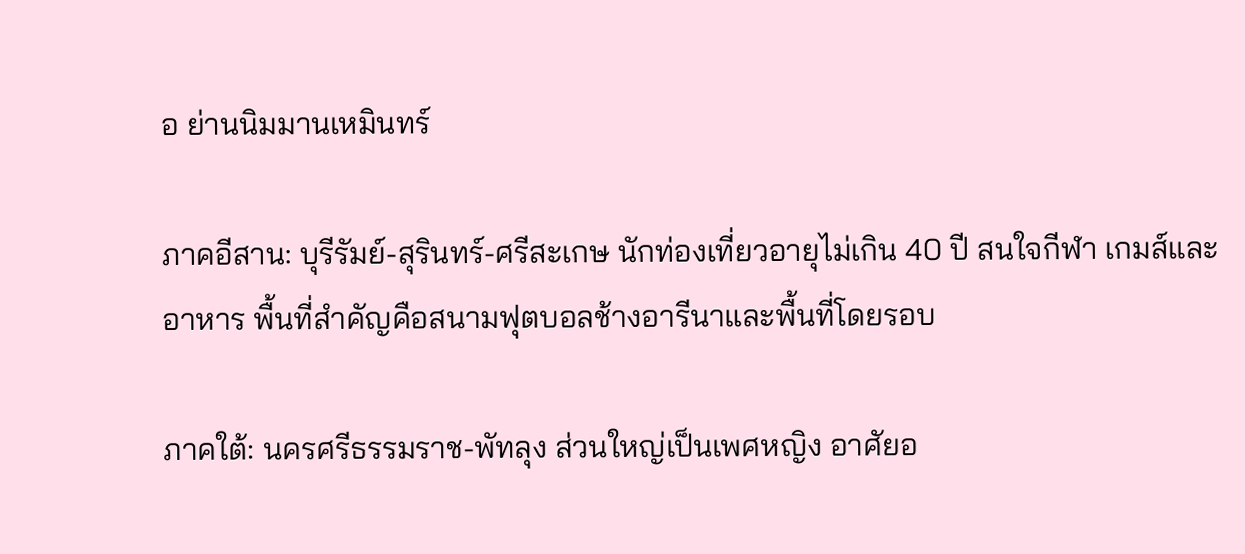อ ย่านนิมมานเหมินทร์

ภาคอีสาน: บุรีรัมย์-สุรินทร์-ศรีสะเกษ นักท่องเที่ยวอายุไม่เกิน 40 ปี สนใจกีฬา เกมส์และอาหาร พื้นที่สำคัญคือสนามฟุตบอลช้างอารีนาและพื้นที่โดยรอบ

ภาคใต้: นครศรีธรรมราช-พัทลุง ส่วนใหญ่เป็นเพศหญิง อาศัยอ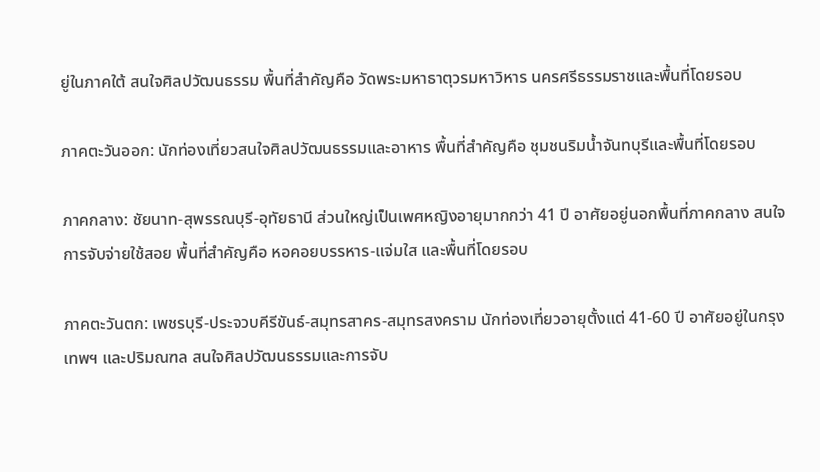ยู่ในภาคใต้ สนใจศิลปวัฒนธรรม พื้นที่สำคัญคือ วัดพระมหาธาตุวรมหาวิหาร นครศรีธรรมราชและพื้นที่โดยรอบ

ภาคตะวันออก: นักท่องเที่ยวสนใจศิลปวัฒนธรรมและอาหาร พื้นที่สำคัญคือ ชุมชนริมน้ำจันทบุรีและพื้นที่โดยรอบ

ภาคกลาง: ชัยนาท-สุพรรณบุรี-อุทัยธานี ส่วนใหญ่เป็นเพศหญิงอายุมากกว่า 41 ปี อาศัยอยู่นอกพื้นที่ภาคกลาง สนใจการจับจ่ายใช้สอย พื้นที่สำคัญคือ หอคอยบรรหาร-แจ่มใส และพื้นที่โดยรอบ

ภาคตะวันตก: เพชรบุรี-ประจวบคีรีขันธ์-สมุทรสาคร-สมุทรสงคราม นักท่องเที่ยวอายุตั้งแต่ 41-60 ปี อาศัยอยู่ในกรุงเทพฯ และปริมณฑล สนใจศิลปวัฒนธรรมและการจับ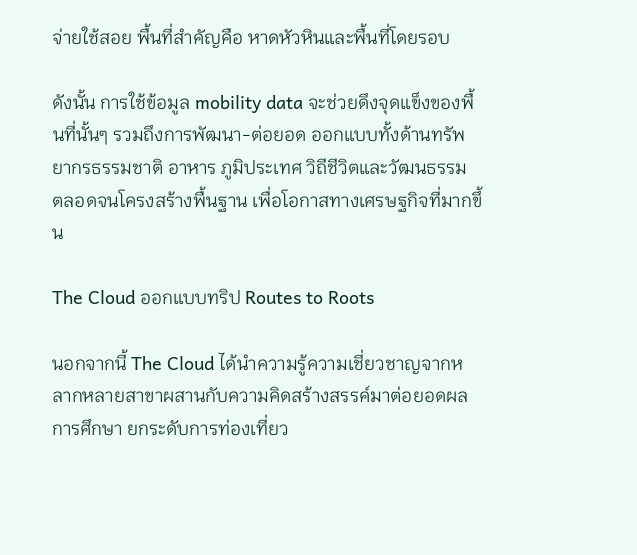จ่ายใช้สอย พื้นที่สำคัญคือ หาดหัวหินและพื้นที่โดยรอบ

ดังนั้น การใช้ข้อมูล mobility data จะช่วยดึงจุดแข็งของพื้นที่นั้นๆ รวมถึงการพัฒนา-ต่อยอด ออกแบบทั้งด้านทรัพยากรธรรมชาติ อาหาร ภูมิประเทศ วิถีชีวิตและวัฒนธรรม ตลอดจนโครงสร้างพื้นฐาน เพื่อโอกาสทางเศรษฐกิจที่มากขึ้น

The Cloud ออกแบบทริป Routes to Roots

นอกจากนี้ The Cloud ได้นำความรู้ความเชี่ยวชาญจากหลากหลายสาขาผสานกับความคิดสร้างสรรค์มาต่อยอดผลการศึกษา ยกระดับการท่องเที่ยว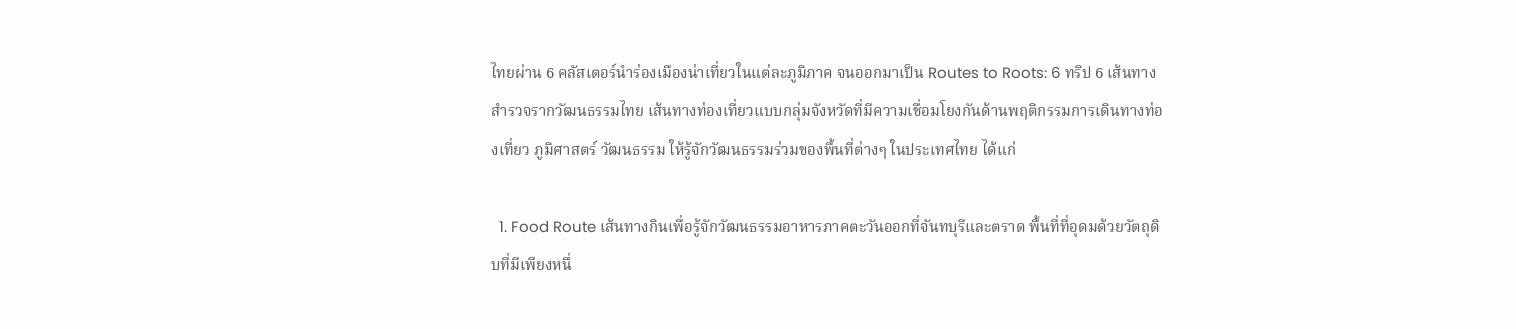ไทยผ่าน 6 คลัสเตอร์นำร่องเมืองน่าเที่ยวในแต่ละภูมิภาค จนออกมาเป็น Routes to Roots: 6 ทริป 6 เส้นทางสำรวจรากวัฒนธรรมไทย เส้นทางท่องเที่ยวแบบกลุ่มจังหวัดที่มีความเชื่อมโยงกันด้านพฤติกรรมการเดินทางท่องเที่ยว ภูมิศาสตร์ วัฒนธรรม ให้รู้จักวัฒนธรรมร่วมของพื้นที่ต่างๆ ในประเทศไทย ได้แก่

  1. Food Route เส้นทางกินเพื่อรู้จักวัฒนธรรมอาหารภาคตะวันออกที่จันทบุรีและตราด พื้นที่ที่อุดมด้วยวัตถุดิบที่มีเพียงหนึ่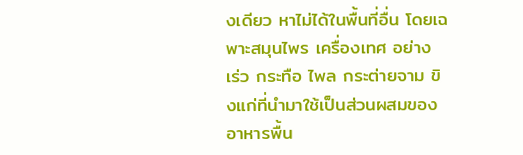งเดียว หาไม่ได้ในพื้นที่อื่น โดยเฉพาะสมุนไพร เครื่องเทศ อย่าง เร่ว กระทือ ไพล กระต่ายจาม ขิงแก่ที่นำมาใช้เป็นส่วนผสมของอาหารพื้น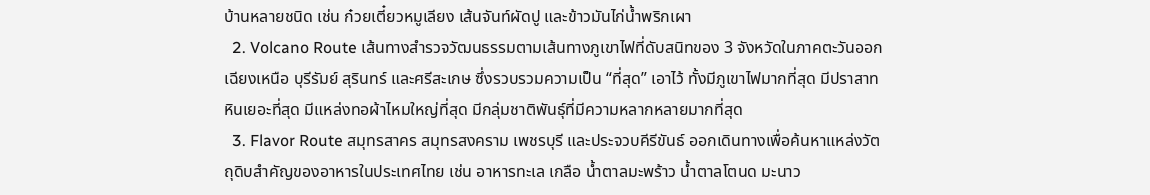บ้านหลายชนิด เช่น ก๋วยเตี๋ยวหมูเลียง เส้นจันท์ผัดปู และข้าวมันไก่น้ำพริกเผา
  2. Volcano Route เส้นทางสำรวจวัฒนธรรมตามเส้นทางภูเขาไฟที่ดับสนิทของ 3 จังหวัดในภาคตะวันออกเฉียงเหนือ บุรีรัมย์ สุรินทร์ และศรีสะเกษ ซึ่งรวบรวมความเป็น “ที่สุด” เอาไว้ ทั้งมีภูเขาไฟมากที่สุด มีปราสาทหินเยอะที่สุด มีแหล่งทอผ้าไหมใหญ่ที่สุด มีกลุ่มชาติพันธุ์ที่มีความหลากหลายมากที่สุด
  3. Flavor Route สมุทรสาคร สมุทรสงคราม เพชรบุรี และประจวบคีรีขันธ์ ออกเดินทางเพื่อค้นหาแหล่งวัตถุดิบสำคัญของอาหารในประเทศไทย เช่น อาหารทะเล เกลือ น้ำตาลมะพร้าว น้ำตาลโตนด มะนาว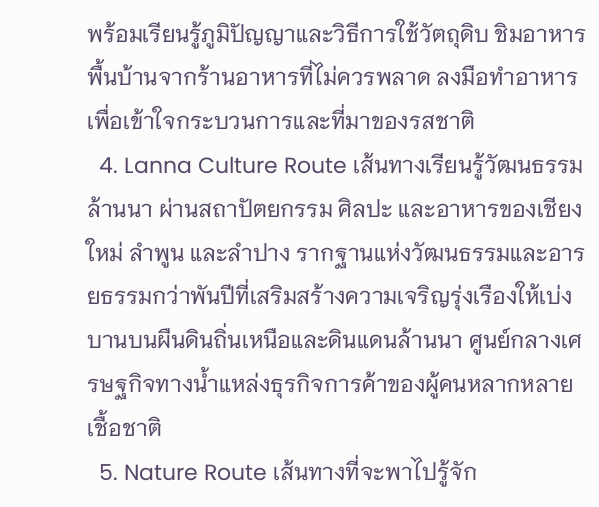พร้อมเรียนรู้ภูมิปัญญาและวิธีการใช้วัตถุดิบ ชิมอาหารพื้นบ้านจากร้านอาหารที่ไม่ควรพลาด ลงมือทำอาหารเพื่อเข้าใจกระบวนการและที่มาของรสชาติ
  4. Lanna Culture Route เส้นทางเรียนรู้วัฒนธรรมล้านนา ผ่านสถาปัตยกรรม ศิลปะ และอาหารของเชียงใหม่ ลำพูน และลำปาง รากฐานแห่งวัฒนธรรมและอารยธรรมกว่าพันปีที่เสริมสร้างความเจริญรุ่งเรืองให้เบ่งบานบนผืนดินถิ่นเหนือและดินแดนล้านนา ศูนย์กลางเศรษฐกิจทางน้ำแหล่งธุรกิจการค้าของผู้คนหลากหลายเชื้อชาติ
  5. Nature Route เส้นทางที่จะพาไปรู้จัก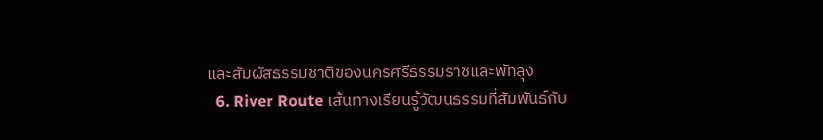และสัมผัสธรรมชาติของนครศรีธรรมราชและพัทลุง
  6. River Route เส้นทางเรียนรู้วัฒนธรรมที่สัมพันธ์กับ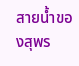สายน้ำของสุพร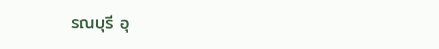รณบุรี อุ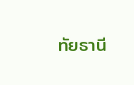ทัยธานี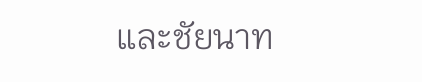และชัยนาท